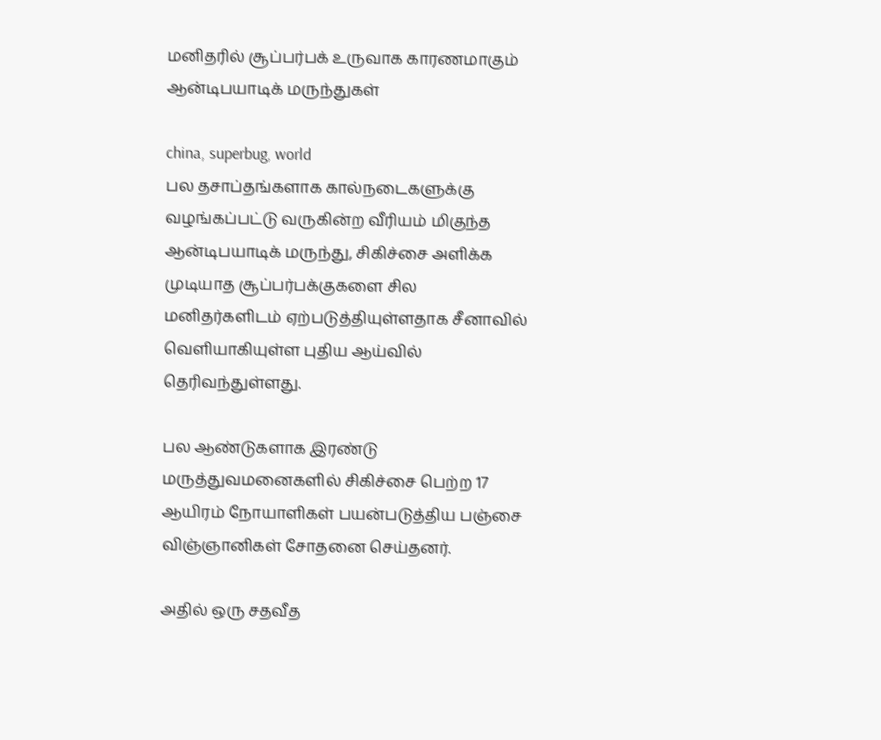மனிதரில் சூப்பர்பக் உருவாக காரணமாகும் ஆன்டிபயாடிக் மருந்துகள்

china, superbug, world
பல தசாப்தங்களாக கால்நடைகளுக்கு வழங்கப்பட்டு வருகின்ற வீரியம் மிகுந்த ஆன்டிபயாடிக் மருந்து, சிகிச்சை அளிக்க முடியாத சூப்பர்பக்குகளை சில மனிதர்களிடம் ஏற்படுத்தியுள்ளதாக சீனாவில் வெளியாகியுள்ள புதிய ஆய்வில் தெரிவந்துள்ளது.

பல ஆண்டுகளாக இரண்டு மருத்துவமனைகளில் சிகிச்சை பெற்ற 17 ஆயிரம் நோயாளிகள் பயன்படுத்திய பஞ்சை விஞ்ஞானிகள் சோதனை செய்தனர்.

அதில் ஒரு சதவீத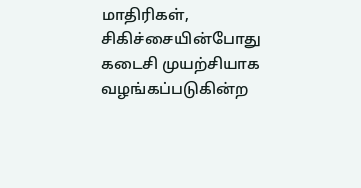மாதிரிகள், சிகிச்சையின்போது கடைசி முயற்சியாக வழங்கப்படுகின்ற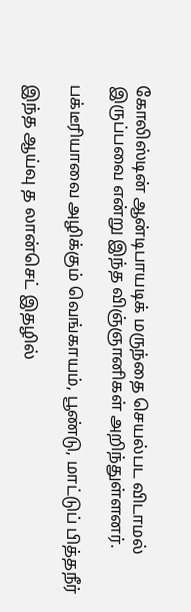கோலிஸ்டின் ஆன்டிபாயடிக் மருந்தை செயல்பட விடாமல் இருப்பவை என்று இந்த விஞ்ஞானிகள் அறிந்துள்ளனர்.

பக்டீரியாவை அழிக்கும் வெங்காயம், பூண்டு, மாட்டுப் பித்தநீர்

இந்த ஆய்வு த லான்செட் இதழில்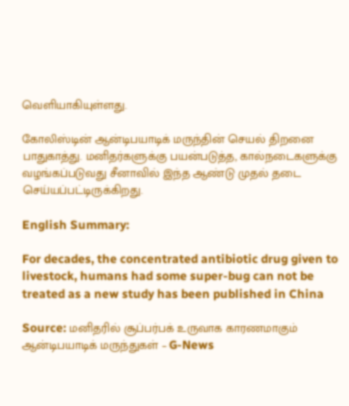வெளியாகியுள்ளது.

கோலிஸ்டின் ஆன்டிபயாடிக் மருந்தின் செயல் திறனை பாதுகாத்து. மனிதர்களுக்கு பயன்படுத்த, கால்நடைகளுக்கு வழங்கப்படுவது சீனாவில் இந்த ஆண்டு முதல் தடை செய்யப்பட்டிருக்கிறது.

English Summary:

For decades, the concentrated antibiotic drug given to livestock, humans had some super-bug can not be treated as a new study has been published in China

Source: மனிதரில் சூப்பர்பக் உருவாக காரணமாகும் ஆன்டிபயாடிக் மருந்துகள் – G-News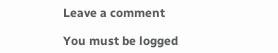Leave a comment

You must be logged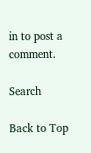in to post a comment.

Search

Back to Top